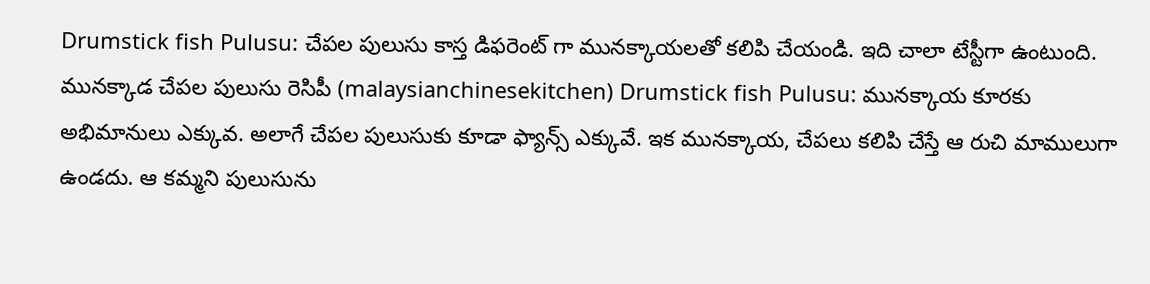Drumstick fish Pulusu: చేపల పులుసు కాస్త డిఫరెంట్ గా మునక్కాయలతో కలిపి చేయండి. ఇది చాలా టేస్టీగా ఉంటుంది. మునక్కాడ చేపల పులుసు రెసిపీ (malaysianchinesekitchen) Drumstick fish Pulusu: మునక్కాయ కూరకు అభిమానులు ఎక్కువ. అలాగే చేపల పులుసుకు కూడా ఫ్యాన్స్ ఎక్కువే. ఇక మునక్కాయ, చేపలు కలిపి చేస్తే ఆ రుచి మాములుగా ఉండదు. ఆ కమ్మని పులుసును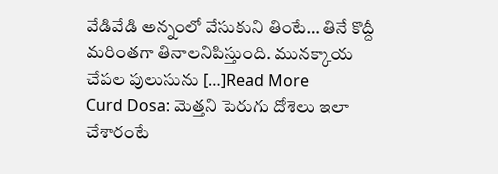వేడివేడి అన్నంలో వేసుకుని తింటే… తినే కొద్దీ మరింతగా తినాలనిపిస్తుంది. మునక్కాయ చేపల పులుసును […]Read More
Curd Dosa: మెత్తని పెరుగు దోశెలు ఇలా చేశారంటే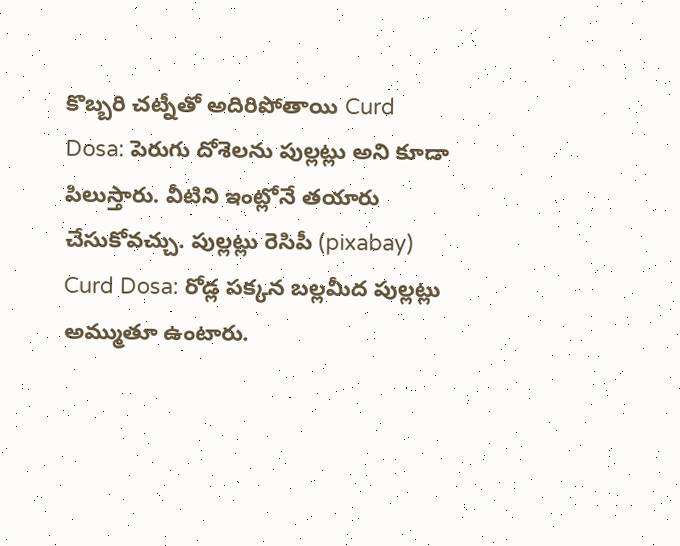కొబ్బరి చట్నీతో అదిరిపోతాయి Curd Dosa: పెరుగు దోశెలను పుల్లట్లు అని కూడా పిలుస్తారు. వీటిని ఇంట్లోనే తయారు చేసుకోవచ్చు. పుల్లట్లు రెసిపీ (pixabay) Curd Dosa: రోడ్ల పక్కన బల్లమీద పుల్లట్లు అమ్ముతూ ఉంటారు.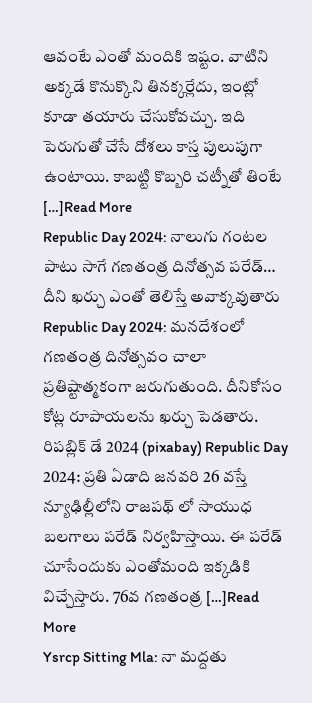ఆవంటే ఎంతో మందికి ఇష్టం. వాటిని అక్కడే కొనుక్కొని తినక్కర్లేదు, ఇంట్లో కూడా తయారు చేసుకోవచ్చు. ఇది పెరుగుతో చేసే దోశలు కాస్త పులుపుగా ఉంటాయి. కాబట్టి కొబ్బరి చట్నీతో తింటే […]Read More
Republic Day 2024: నాలుగు గంటల పాటు సాగే గణతంత్ర దినోత్సవ పరేడ్… దీని ఖర్చు ఎంతో తెలిస్తే అవాక్కవుతారు Republic Day 2024: మనదేశంలో గణతంత్ర దినోత్సవం చాలా ప్రతిష్టాత్మకంగా జరుగుతుంది. దీనికోసం కోట్ల రూపాయలను ఖర్చు పెడతారు. రిపబ్లిక్ డే 2024 (pixabay) Republic Day 2024: ప్రతి ఏడాది జనవరి 26 వస్తే న్యూఢిల్లీలోని రాజపథ్ లో సాయుధ బలగాలు పరేడ్ నిర్వహిస్తాయి. ఈ పరేడ్ చూసేందుకు ఎంతోమంది ఇక్కడికి విచ్చేస్తారు. 76వ గణతంత్ర […]Read More
Ysrcp Sitting Mla: నా మద్దతు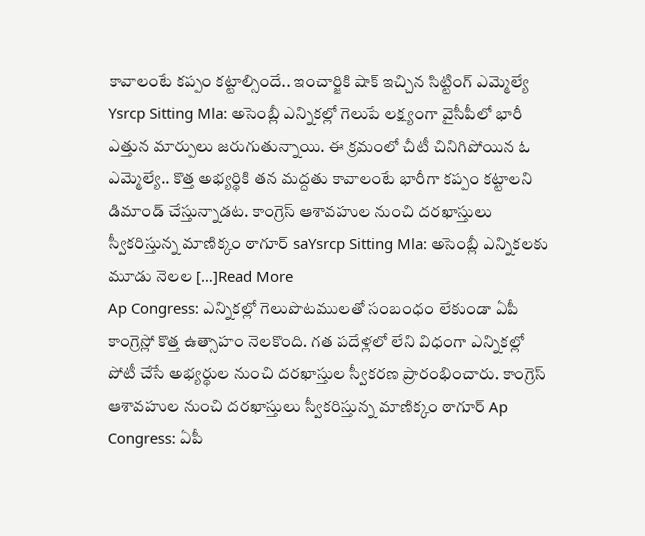కావాలంటే కప్పం కట్టాల్సిందే.. ఇంచార్జికి షాక్ ఇచ్చిన సిట్టింగ్ ఎమ్మెల్యే Ysrcp Sitting Mla: అసెంబ్లీ ఎన్నికల్లో గెలుపే లక్ష్యంగా వైసీపీలో భారీ ఎత్తున మార్పులు జరుగుతున్నాయి. ఈ క్రమంలో చీటీ చినిగిపోయిన ఓ ఎమ్మెల్యే.. కొత్త అభ్యర్థికి తన మద్దతు కావాలంటే భారీగా కప్పం కట్టాలని డిమాండ్ చేస్తున్నాడట. కాంగ్రెస్ ఆశావహుల నుంచి దరఖాస్తులు స్వీకరిస్తున్న మాణిక్కం ఠాగూర్ saYsrcp Sitting Mla: అసెంబ్లీ ఎన్నికలకు మూడు నెలల […]Read More
Ap Congress: ఎన్నికల్లో గెలుపొటములతో సంబంధం లేకుండా ఏపీ కాంగ్రెస్లో కొత్త ఉత్సాహం నెలకొంది. గత పదేళ్లలో లేని విధంగా ఎన్నికల్లో పోటీ చేసే అభ్యర్థుల నుంచి దరఖాస్తుల స్వీకరణ ప్రారంభించారు. కాంగ్రెస్ ఆశావహుల నుంచి దరఖాస్తులు స్వీకరిస్తున్న మాణిక్కం ఠాగూర్ Ap Congress: ఏపీ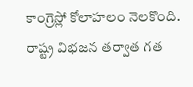కాంగ్రెస్లో కోలాహలం నెలకొంది. రాష్ట్ర విభజన తర్వాత గత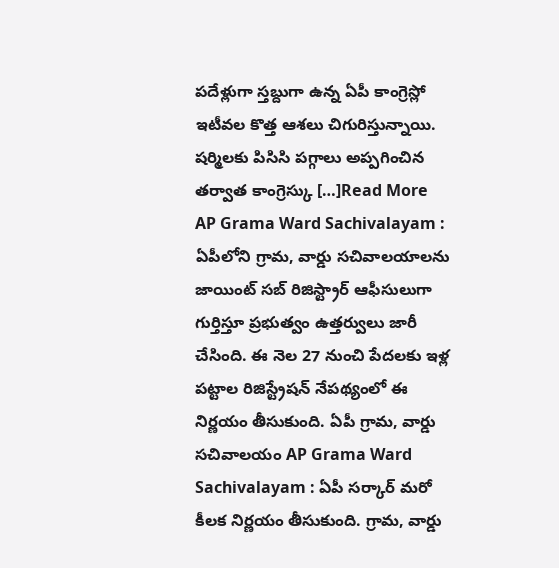పదేళ్లుగా స్తబ్దుగా ఉన్న ఏపీ కాంగ్రెస్లో ఇటీవల కొత్త ఆశలు చిగురిస్తున్నాయి. షర్మిలకు పిసిసి పగ్గాలు అప్పగించిన తర్వాత కాంగ్రెస్కు […]Read More
AP Grama Ward Sachivalayam : ఏపీలోని గ్రామ, వార్డు సచివాలయాలను జాయింట్ సబ్ రిజిస్ట్రార్ ఆఫీసులుగా గుర్తిస్తూ ప్రభుత్వం ఉత్తర్వులు జారీ చేసింది. ఈ నెల 27 నుంచి పేదలకు ఇళ్ల పట్టాల రిజిస్ట్రేషన్ నేపథ్యంలో ఈ నిర్ణయం తీసుకుంది. ఏపీ గ్రామ, వార్డు సచివాలయం AP Grama Ward Sachivalayam : ఏపీ సర్కార్ మరో కీలక నిర్ణయం తీసుకుంది. గ్రామ, వార్డు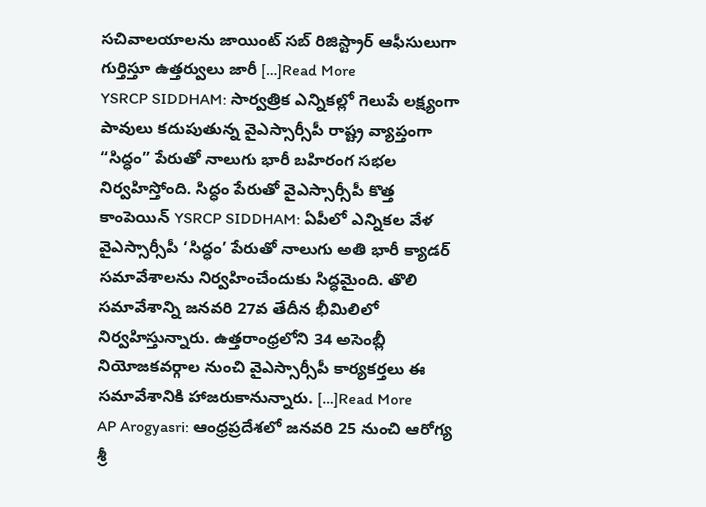సచివాలయాలను జాయింట్ సబ్ రిజిస్ట్రార్ ఆఫీసులుగా గుర్తిస్తూ ఉత్తర్వులు జారీ […]Read More
YSRCP SIDDHAM: సార్వత్రిక ఎన్నికల్లో గెలుపే లక్ష్యంగా పావులు కదుపుతున్న వైఎస్సార్సీపీ రాష్ట్ర వ్యాప్తంగా “సిద్ధం” పేరుతో నాలుగు భారీ బహిరంగ సభల నిర్వహిస్తోంది. సిద్ధం పేరుతో వైఎస్సార్సీపీ కొత్త కాంపెయిన్ YSRCP SIDDHAM: ఏపీలో ఎన్నికల వేళ వైఎస్సార్సీపీ ‘సిద్ధం’ పేరుతో నాలుగు అతి భారీ క్యాడర్ సమావేశాలను నిర్వహించేందుకు సిద్ధమైంది. తొలి సమావేశాన్ని జనవరి 27వ తేదీన భీమిలిలో నిర్వహిస్తున్నారు. ఉత్తరాంధ్రలోని 34 అసెంబ్లీ నియోజకవర్గాల నుంచి వైఎస్సార్సీపీ కార్యకర్తలు ఈ సమావేశానికి హాజరుకానున్నారు. […]Read More
AP Arogyasri: ఆంధ్రప్రదేశలో జనవరి 25 నుంచి ఆరోగ్య శ్రీ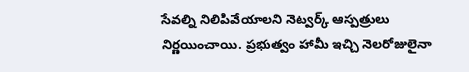సేవల్ని నిలిపివేయాలని నెట్వర్క్ ఆస్పత్రులు నిర్ణయించాయి. ప్రభుత్వం హామీ ఇచ్చి నెలరోజులైనా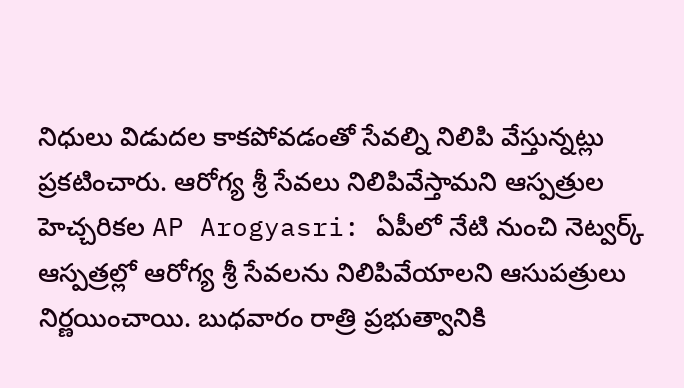నిధులు విడుదల కాకపోవడంతో సేవల్ని నిలిపి వేస్తున్నట్లు ప్రకటించారు. ఆరోగ్య శ్రీ సేవలు నిలిపివేస్తామని ఆస్పత్రుల హెచ్చరికల AP Arogyasri: ఏపీలో నేటి నుంచి నెట్వర్క్ ఆస్పత్రల్లో ఆరోగ్య శ్రీ సేవలను నిలిపివేయాలని ఆసుపత్రులు నిర్ణయించాయి. బుధవారం రాత్రి ప్రభుత్వానికి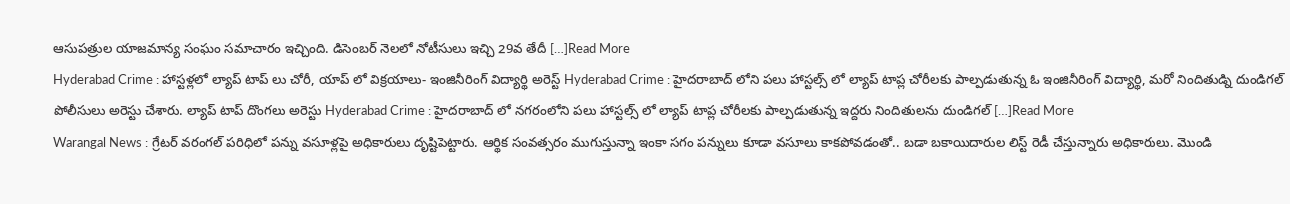ఆసుపత్రుల యాజమాన్య సంఘం సమాచారం ఇచ్చింది. డిసెంబర్ నెలలో నోటీసులు ఇచ్చి 29వ తేదీ […]Read More
Hyderabad Crime : హాస్టళ్లలో ల్యాప్ టాప్ లు చోరీ, యాప్ లో విక్రయాలు- ఇంజినీరింగ్ విద్యార్థి అరెస్ట్ Hyderabad Crime : హైదరాబాద్ లోని పలు హాస్టల్స్ లో ల్యాప్ టాప్ల చోరీలకు పాల్పడుతున్న ఓ ఇంజినీరింగ్ విద్యార్థి, మరో నిందితుడ్ని దుండిగల్ పోలీసులు అరెస్టు చేశారు. ల్యాప్ టాప్ దొంగలు అరెస్టు Hyderabad Crime : హైదరాబాద్ లో నగరంలోని పలు హాస్టల్స్ లో ల్యాప్ టాప్ల చోరీలకు పాల్పడుతున్న ఇద్దరు నిందితులను దుండిగల్ […]Read More
Warangal News : గ్రేటర్ వరంగల్ పరిధిలో పన్ను వసూళ్లపై అధికారులు దృష్టిపెట్టారు. ఆర్థిక సంవత్సరం ముగుస్తున్నా ఇంకా సగం పన్నులు కూడా వసూలు కాకపోవడంతో.. బడా బకాయిదారుల లిస్ట్ రెడీ చేస్తున్నారు అధికారులు. మొండి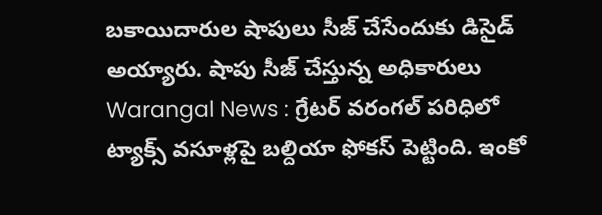బకాయిదారుల షాపులు సీజ్ చేసేందుకు డిసైడ్ అయ్యారు. షాపు సీజ్ చేస్తున్న అధికారులు Warangal News : గ్రేటర్ వరంగల్ పరిధిలో ట్యాక్స్ వసూళ్లపై బల్దియా ఫోకస్ పెట్టింది. ఇంకో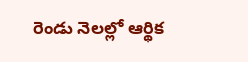రెండు నెలల్లో ఆర్థిక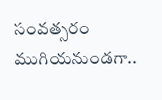సంవత్సరం ముగియనుండగా..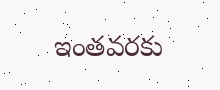ఇంతవరకు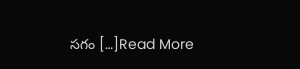సగం […]Read More